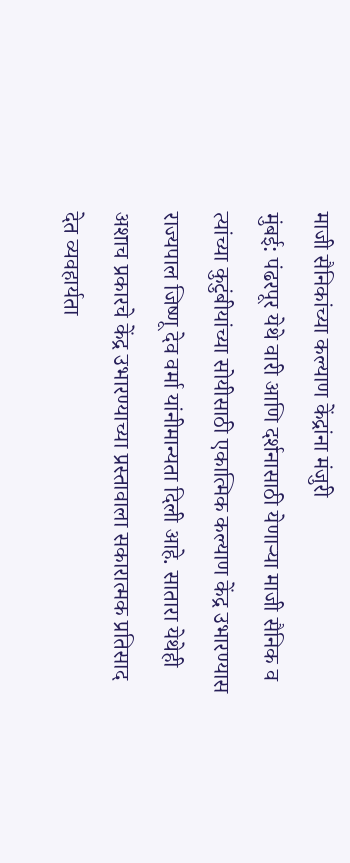माजी सैनिकांच्या कल्याण केंद्रांना मंजुरी
मुंबई: पंढरपूर येथे वारी आणि दर्शनासाठी येणाऱ्या माजी सैनिक व त्यांच्या कुटुंबीयांच्या सोयीसाठी एकात्मिक कल्याण केंद्र उभारण्यास राज्यपाल जिष्णू देव वर्मा यांनीमान्यता दिली आहे. सातारा येथेही अशाच प्रकारचे केंद्र उभारण्याच्या प्रस्तावाला सकारात्मक प्रतिसाद देत व्यवहार्यता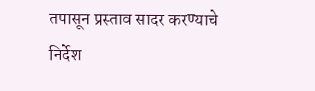तपासून प्रस्ताव सादर करण्याचे निर्देश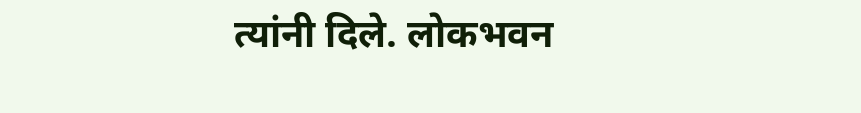त्यांनी दिले. लोकभवन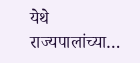येथे राज्यपालांच्या…